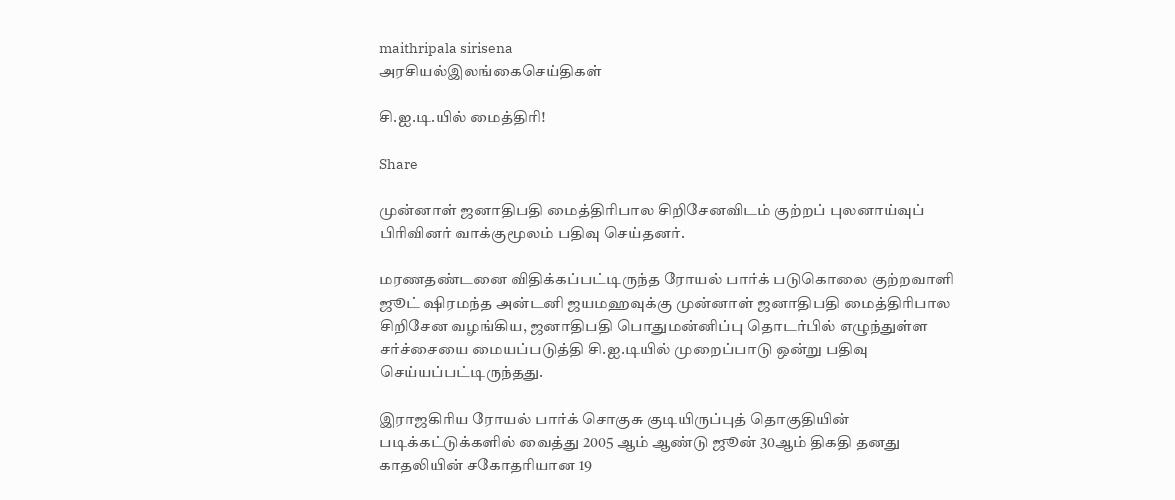maithripala sirisena
அரசியல்இலங்கைசெய்திகள்

சி.ஐ.டி.யில் மைத்திரி!

Share

முன்னாள் ஜனாதிபதி மைத்திரிபால சிறிசேனவிடம் குற்றப் புலனாய்வுப் பிரிவினர் வாக்குமூலம் பதிவு செய்தனர்.

மரணதண்டனை விதிக்கப்பட்டிருந்த ரோயல் பார்க் படுகொலை குற்றவாளி ஜூட் ஷிரமந்த அன்டனி ஜயமஹவுக்கு முன்னாள் ஜனாதிபதி மைத்திரிபால சிறிசேன வழங்கிய, ஜனாதிபதி பொதுமன்னிப்பு தொடர்பில் எழுந்துள்ள சர்ச்சையை மையப்படுத்தி சி.ஐ.டியில் முறைப்பாடு ஒன்று பதிவு செய்யப்பட்டிருந்தது.

இராஜகிரிய ரோயல் பார்க் சொகுசு குடியிருப்புத் தொகுதியின் படிக்கட்டுக்களில் வைத்து 2005 ஆம் ஆண்டு ஜூன் 30ஆம் திகதி தனது காதலியின் சகோதரியான 19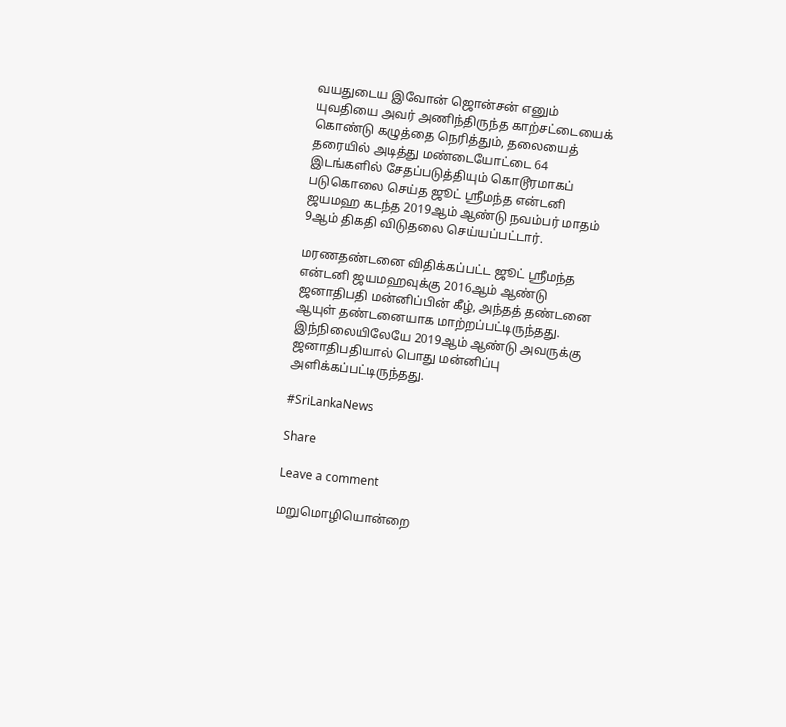வயதுடைய இவோன் ஜொன்சன் எனும் யுவதியை அவர் அணிந்திருந்த காற்சட்டையைக் கொண்டு கழுத்தை நெரித்தும், தலையைத் தரையில் அடித்து மண்டையோட்டை 64 இடங்களில் சேதப்படுத்தியும் கொடூரமாகப் படுகொலை செய்த ஜூட் ஸ்ரீமந்த என்டனி ஜயமஹ கடந்த 2019ஆம் ஆண்டு நவம்பர் மாதம் 9ஆம் திகதி விடுதலை செய்யப்பட்டார்.

மரணதண்டனை விதிக்கப்பட்ட ஜூட் ஸ்ரீமந்த என்டனி ஜயமஹவுக்கு 2016ஆம் ஆண்டு ஜனாதிபதி மன்னிப்பின் கீழ், அந்தத் தண்டனை ஆயுள் தண்டனையாக மாற்றப்பட்டிருந்தது. இந்நிலையிலேயே 2019ஆம் ஆண்டு அவருக்கு ஜனாதிபதியால் பொது மன்னிப்பு அளிக்கப்பட்டிருந்தது.

#SriLankaNews

Share

Leave a comment

மறுமொழியொன்றை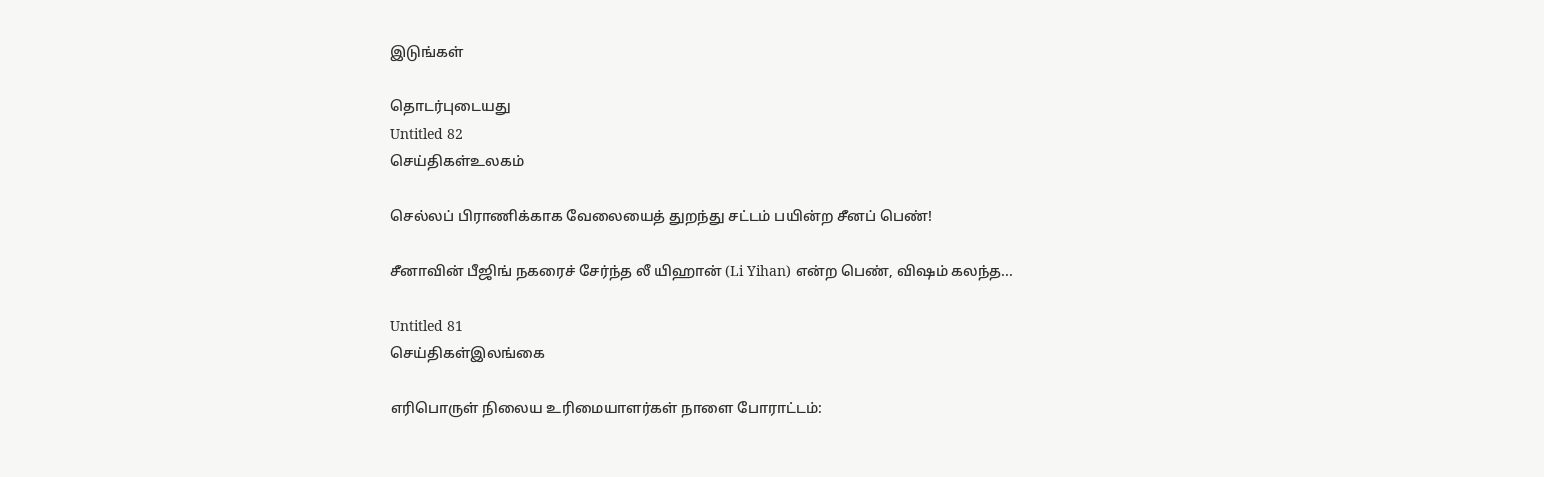இடுங்கள்

தொடர்புடையது
Untitled 82
செய்திகள்உலகம்

செல்லப் பிராணிக்காக வேலையைத் துறந்து சட்டம் பயின்ற சீனப் பெண்!

சீனாவின் பீஜிங் நகரைச் சேர்ந்த லீ யிஹான் (Li Yihan) என்ற பெண், விஷம் கலந்த...

Untitled 81
செய்திகள்இலங்கை

எரிபொருள் நிலைய உரிமையாளர்கள் நாளை போராட்டம்: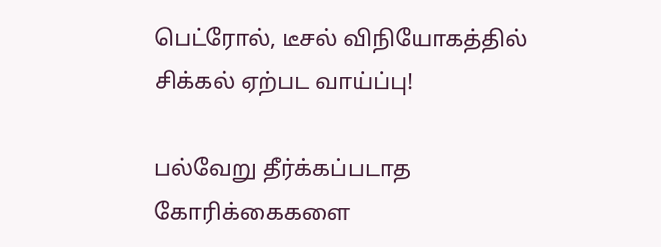பெட்ரோல், டீசல் விநியோகத்தில் சிக்கல் ஏற்பட வாய்ப்பு!

பல்வேறு தீர்க்கப்படாத கோரிக்கைகளை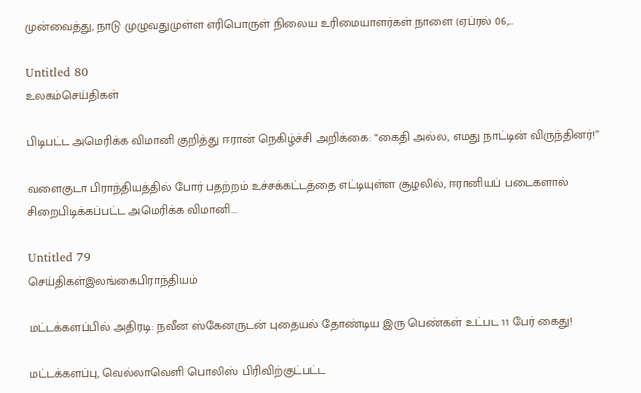முன்வைத்து, நாடு முழுவதுமுள்ள எரிபொருள் நிலைய உரிமையாளர்கள் நாளை (ஏப்ரல் 06,...

Untitled 80
உலகம்செய்திகள்

பிடிபட்ட அமெரிக்க விமானி குறித்து ஈரான் நெகிழ்ச்சி அறிக்கை: “கைதி அல்ல, எமது நாட்டின் விருந்தினர்!”

வளைகுடா பிராந்தியத்தில் போர் பதற்றம் உச்சக்கட்டத்தை எட்டியுள்ள சூழலில், ஈரானியப் படைகளால் சிறைபிடிக்கப்பட்ட அமெரிக்க விமானி...

Untitled 79
செய்திகள்இலங்கைபிராந்தியம்

மட்டக்களப்பில் அதிரடி: நவீன ஸ்கேனருடன் புதையல் தோண்டிய இரு பெண்கள் உட்பட 11 பேர் கைது!

மட்டக்களப்பு, வெல்லாவெளி பொலிஸ் பிரிவிற்குட்பட்ட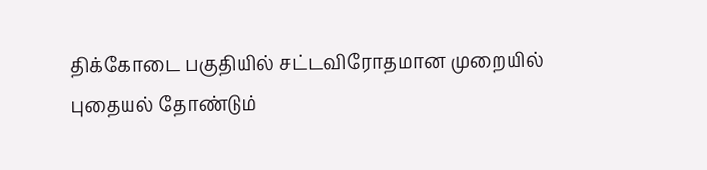திக்கோடை பகுதியில் சட்டவிரோதமான முறையில் புதையல் தோண்டும்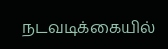நடவடிக்கையில்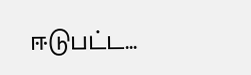ஈடுபட்ட...